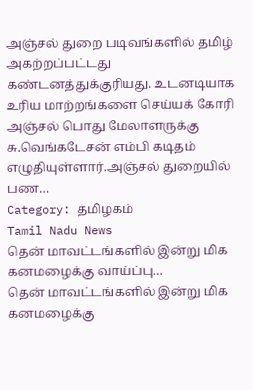அஞ்சல் துறை படிவங்களில் தமிழ் அகற்றப்பட்டது கண்டனத்துக்குரியது. உடனடியாக உரிய மாற்றங்களை செய்யக் கோரி அஞ்சல் பொது மேலாளருக்கு சு.வெங்கடேசன் எம்பி கடிதம் எழுதியுள்ளார்.அஞ்சல் துறையில் பண…
Category: தமிழகம்
Tamil Nadu News
தென் மாவட்டங்களில் இன்று மிக கனமழைக்கு வாய்ப்பு…
தென் மாவட்டங்களில் இன்று மிக கனமழைக்கு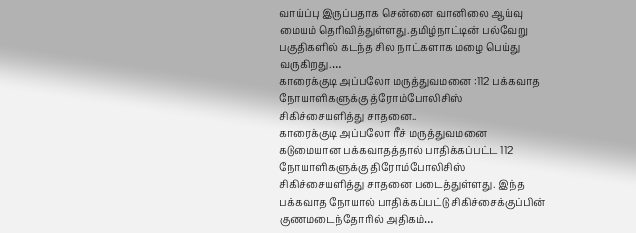வாய்ப்பு இருப்பதாக சென்னை வானிலை ஆய்வு மையம் தெரிவித்துள்ளது.தமிழ்நாட்டின் பல்வேறு பகுதிகளில் கடந்த சில நாட்களாக மழை பெய்து வருகிறது.…
காரைக்குடி அப்பலோ மருத்துவமனை :112 பக்கவாத நோயாளிகளுக்கு த்ரோம்போலிசிஸ் சிகிச்சையளித்து சாதனை..
காரைக்குடி அப்பலோ ரீச் மருத்துவமனை கடுமையான பக்கவாதத்தால் பாதிக்கப்பட்ட 112 நோயாளிகளுக்கு திரோம்போலிசிஸ் சிகிச்சையளித்து சாதனை படைத்துள்ளது. இந்த பக்கவாத நோயால் பாதிக்கப்பட்டு சிகிச்சைக்குப்பின் குணமடைந்தோரில் அதிகம்…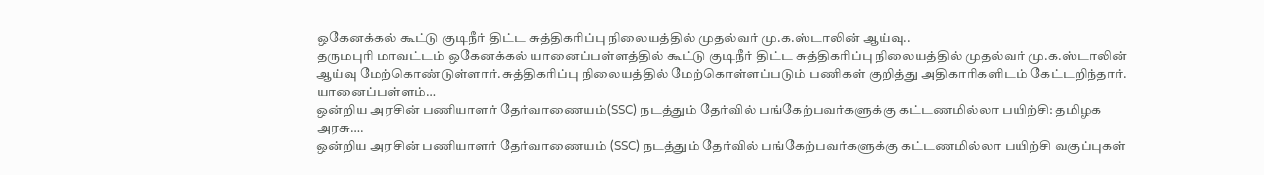ஒகேனக்கல் கூட்டு குடிநீர் திட்ட சுத்திகரிப்பு நிலையத்தில் முதல்வர் மு.க.ஸ்டாலின் ஆய்வு..
தருமபுரி மாவட்டம் ஒகேனக்கல் யானைப்பள்ளத்தில் கூட்டு குடிநீர் திட்ட சுத்திகரிப்பு நிலையத்தில் முதல்வர் மு.க.ஸ்டாலின் ஆய்வு மேற்கொண்டுள்ளார்.சுத்திகரிப்பு நிலையத்தில் மேற்கொள்ளப்படும் பணிகள் குறித்து அதிகாரிகளிடம் கேட்டறிந்தார். யானைப்பள்ளம்…
ஒன்றிய அரசின் பணியாளர் தேர்வாணையம்(SSC) நடத்தும் தேர்வில் பங்கேற்பவர்களுக்கு கட்டணமில்லா பயிற்சி: தமிழக அரசு….
ஒன்றிய அரசின் பணியாளர் தேர்வாணையம் (SSC) நடத்தும் தேர்வில் பங்கேற்பவர்களுக்கு கட்டணமில்லா பயிற்சி வகுப்புகள்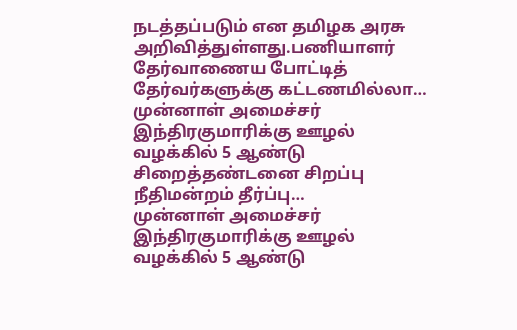நடத்தப்படும் என தமிழக அரசு அறிவித்துள்ளது.பணியாளர் தேர்வாணைய போட்டித் தேர்வர்களுக்கு கட்டணமில்லா…
முன்னாள் அமைச்சர் இந்திரகுமாரிக்கு ஊழல் வழக்கில் 5 ஆண்டு சிறைத்தண்டனை சிறப்பு நீதிமன்றம் தீர்ப்பு…
முன்னாள் அமைச்சர் இந்திரகுமாரிக்கு ஊழல் வழக்கில் 5 ஆண்டு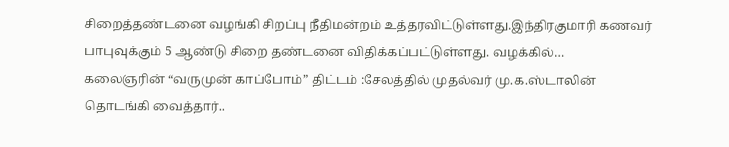சிறைத்தண்டனை வழங்கி சிறப்பு நீதிமன்றம் உத்தரவிட்டுள்ளது.இந்திரகுமாரி கணவர் பாபுவுக்கும் 5 ஆண்டு சிறை தண்டனை விதிக்கப்பட்டுள்ளது. வழக்கில்…
கலைஞரின் “வருமுன் காப்போம்” திட்டம் :சேலத்தில் முதல்வர் மு.க.ஸ்டாலின் தொடங்கி வைத்தார்..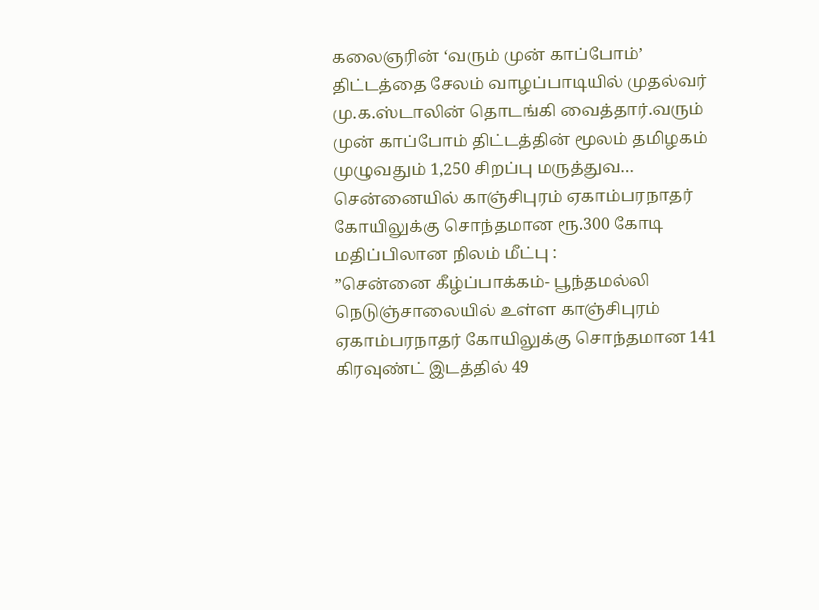கலைஞரின் ‘வரும் முன் காப்போம்’ திட்டத்தை சேலம் வாழப்பாடியில் முதல்வர் மு.க.ஸ்டாலின் தொடங்கி வைத்தார்.வரும் முன் காப்போம் திட்டத்தின் மூலம் தமிழகம் முழுவதும் 1,250 சிறப்பு மருத்துவ…
சென்னையில் காஞ்சிபுரம் ஏகாம்பரநாதர் கோயிலுக்கு சொந்தமான ரூ.300 கோடி மதிப்பிலான நிலம் மீட்பு :
”சென்னை கீழ்ப்பாக்கம்- பூந்தமல்லி நெடுஞ்சாலையில் உள்ள காஞ்சிபுரம் ஏகாம்பரநாதர் கோயிலுக்கு சொந்தமான 141 கிரவுண்ட் இடத்தில் 49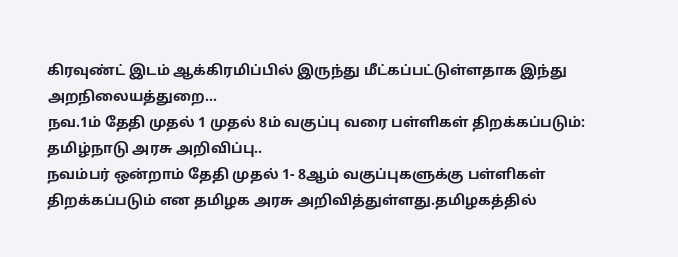கிரவுண்ட் இடம் ஆக்கிரமிப்பில் இருந்து மீட்கப்பட்டுள்ளதாக இந்து அறநிலையத்துறை…
நவ.1ம் தேதி முதல் 1 முதல் 8ம் வகுப்பு வரை பள்ளிகள் திறக்கப்படும்: தமிழ்நாடு அரசு அறிவிப்பு..
நவம்பர் ஒன்றாம் தேதி முதல் 1- 8ஆம் வகுப்புகளுக்கு பள்ளிகள் திறக்கப்படும் என தமிழக அரசு அறிவித்துள்ளது.தமிழகத்தில்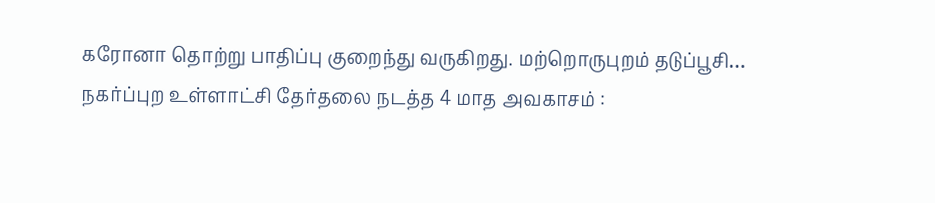கரோனா தொற்று பாதிப்பு குறைந்து வருகிறது. மற்றொருபுறம் தடுப்பூசி…
நகர்ப்புற உள்ளாட்சி தேர்தலை நடத்த 4 மாத அவகாசம் :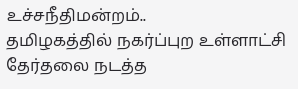உச்சநீதிமன்றம்..
தமிழகத்தில் நகர்ப்புற உள்ளாட்சி தேர்தலை நடத்த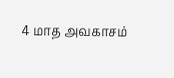4 மாத அவகாசம்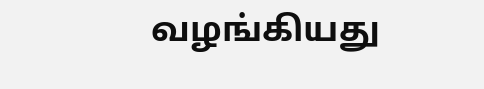வழங்கியது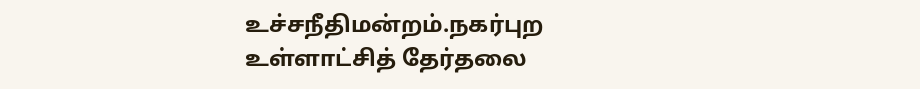உச்சநீதிமன்றம்.நகர்புற உள்ளாட்சித் தேர்தலை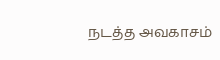நடத்த அவகாசம்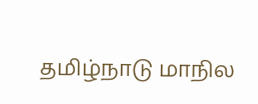தமிழ்நாடு மாநில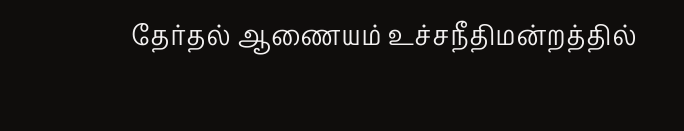தேர்தல் ஆணையம் உச்சநீதிமன்றத்தில்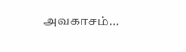அவகாசம்…